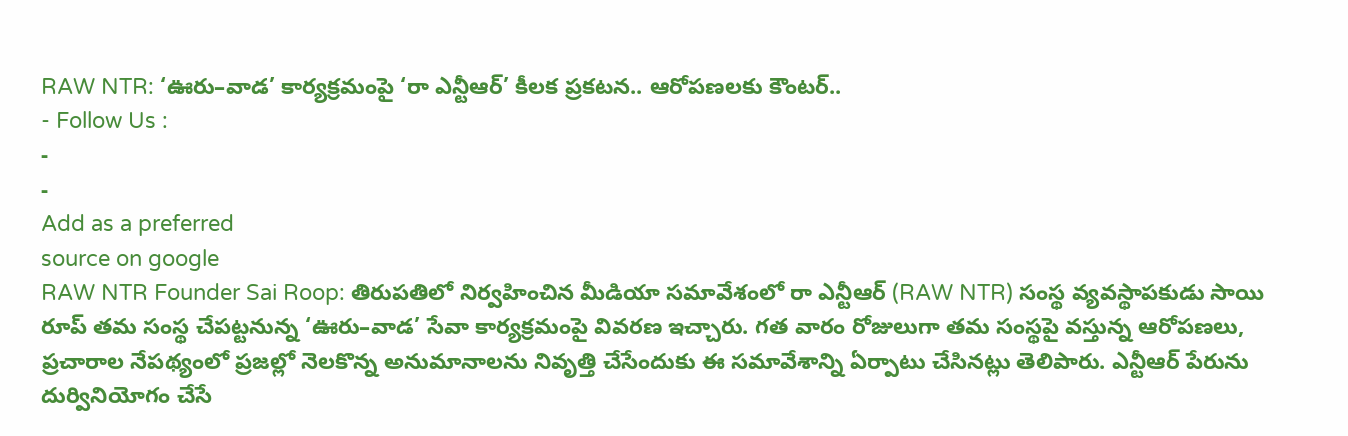RAW NTR: ‘ఊరు–వాడ’ కార్యక్రమంపై ‘రా ఎన్టీఆర్’ కీలక ప్రకటన.. ఆరోపణలకు కౌంటర్..
- Follow Us :
-
-
Add as a preferred
source on google
RAW NTR Founder Sai Roop: తిరుపతిలో నిర్వహించిన మీడియా సమావేశంలో రా ఎన్టీఆర్ (RAW NTR) సంస్థ వ్యవస్థాపకుడు సాయి రూప్ తమ సంస్థ చేపట్టనున్న ‘ఊరు–వాడ’ సేవా కార్యక్రమంపై వివరణ ఇచ్చారు. గత వారం రోజులుగా తమ సంస్థపై వస్తున్న ఆరోపణలు, ప్రచారాల నేపథ్యంలో ప్రజల్లో నెలకొన్న అనుమానాలను నివృత్తి చేసేందుకు ఈ సమావేశాన్ని ఏర్పాటు చేసినట్లు తెలిపారు. ఎన్టీఆర్ పేరును దుర్వినియోగం చేసే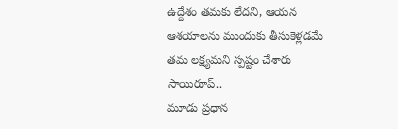ఉద్దేశం తమకు లేదని, ఆయన ఆశయాలను ముందుకు తీసుకెళ్లడమే తమ లక్ష్యమని స్పష్టం చేశారు సాయిరూప్..
మూడు ప్రధాన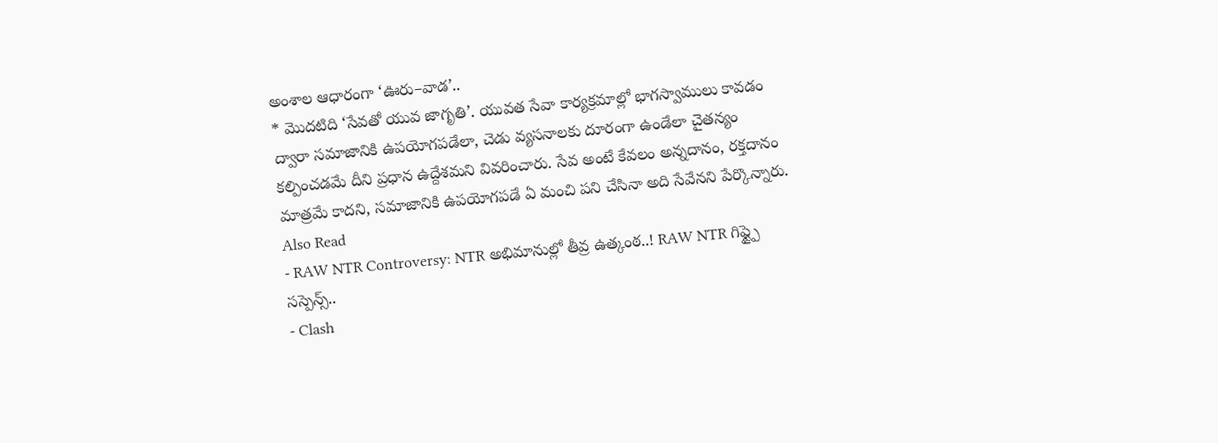అంశాల ఆధారంగా ‘ఊరు–వాడ’..
* మొదటిది ‘సేవతో యువ జాగృతి’. యువత సేవా కార్యక్రమాల్లో భాగస్వాములు కావడం ద్వారా సమాజానికి ఉపయోగపడేలా, చెడు వ్యసనాలకు దూరంగా ఉండేలా చైతన్యం కల్పించడమే దీని ప్రధాన ఉద్దేశమని వివరించారు. సేవ అంటే కేవలం అన్నదానం, రక్తదానం మాత్రమే కాదని, సమాజానికి ఉపయోగపడే ఏ మంచి పని చేసినా అది సేవేనని పేర్కొన్నారు.
Also Read
- RAW NTR Controversy: NTR అభిమానుల్లో తీవ్ర ఉత్కంఠ..! RAW NTR గిఫ్ట్పై సస్పెన్స్..
- Clash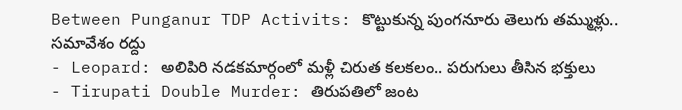Between Punganur TDP Activits: కొట్టుకున్న పుంగనూరు తెలుగు తమ్ముళ్లు.. సమావేశం రద్దు
- Leopard: అలిపిరి నడకమార్గంలో మళ్లీ చిరుత కలకలం.. పరుగులు తీసిన భక్తులు
- Tirupati Double Murder: తిరుపతిలో జంట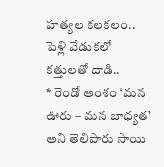హత్యల కలకలం.. పెళ్లి వేడుకలో కత్తులతో దాడి..
* రెండో అంశం ‘మన ఊరు – మన బాధ్యత’ అని తెలిపారు సాయి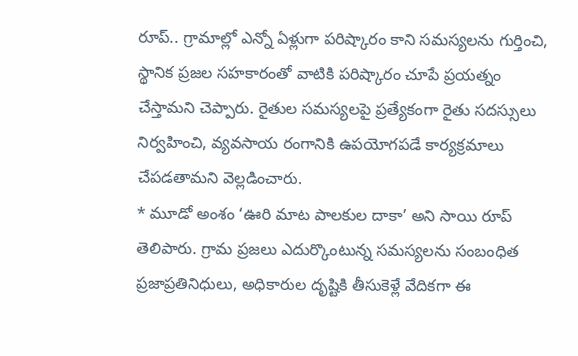రూప్.. గ్రామాల్లో ఎన్నో ఏళ్లుగా పరిష్కారం కాని సమస్యలను గుర్తించి, స్థానిక ప్రజల సహకారంతో వాటికి పరిష్కారం చూపే ప్రయత్నం చేస్తామని చెప్పారు. రైతుల సమస్యలపై ప్రత్యేకంగా రైతు సదస్సులు నిర్వహించి, వ్యవసాయ రంగానికి ఉపయోగపడే కార్యక్రమాలు చేపడతామని వెల్లడించారు.
* మూడో అంశం ‘ఊరి మాట పాలకుల దాకా’ అని సాయి రూప్ తెలిపారు. గ్రామ ప్రజలు ఎదుర్కొంటున్న సమస్యలను సంబంధిత ప్రజాప్రతినిధులు, అధికారుల దృష్టికి తీసుకెళ్లే వేదికగా ఈ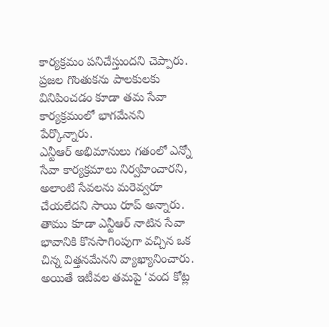కార్యక్రమం పనిచేస్తుందని చెప్పారు. ప్రజల గొంతుకను పాలకులకు వినిపించడం కూడా తమ సేవా కార్యక్రమంలో భాగమేనని పేర్కొన్నారు.
ఎన్టీఆర్ అభిమానులు గతంలో ఎన్నో సేవా కార్యక్రమాలు నిర్వహించారని, అలాంటి సేవలను మరెవ్వరూ చేయలేదని సాయి రూప్ అన్నారు. తాము కూడా ఎన్టీఆర్ నాటిన సేవా భావానికి కొనసాగింపుగా వచ్చిన ఒక చిన్న విత్తనమేనని వ్యాఖ్యానించారు. అయితే ఇటీవల తమపై ‘వంద కోట్ల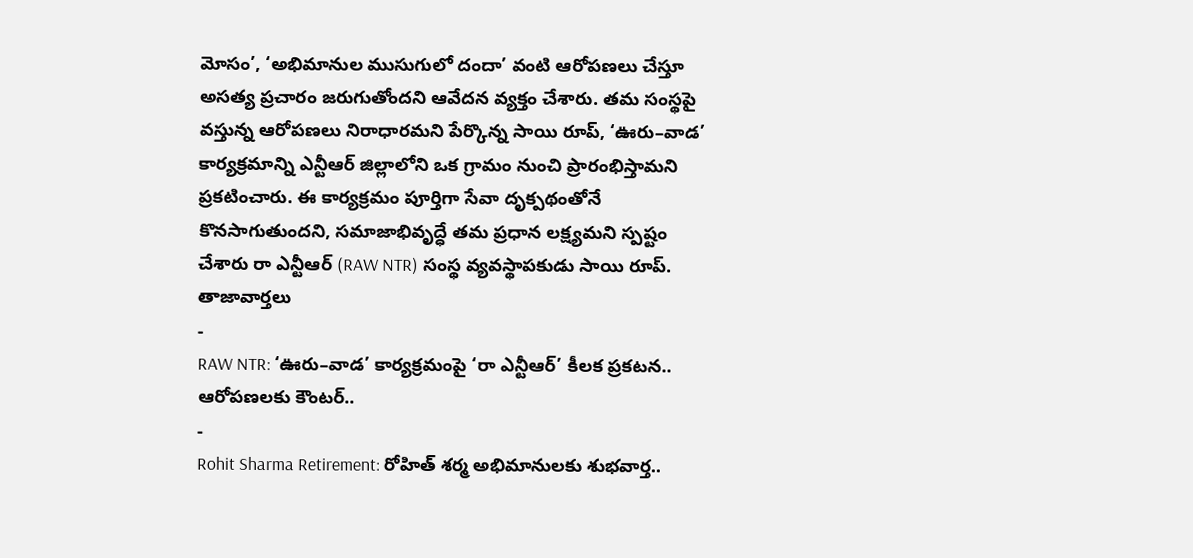మోసం’, ‘అభిమానుల ముసుగులో దందా’ వంటి ఆరోపణలు చేస్తూ అసత్య ప్రచారం జరుగుతోందని ఆవేదన వ్యక్తం చేశారు. తమ సంస్థపై వస్తున్న ఆరోపణలు నిరాధారమని పేర్కొన్న సాయి రూప్, ‘ఊరు–వాడ’ కార్యక్రమాన్ని ఎన్టీఆర్ జిల్లాలోని ఒక గ్రామం నుంచి ప్రారంభిస్తామని ప్రకటించారు. ఈ కార్యక్రమం పూర్తిగా సేవా దృక్పథంతోనే కొనసాగుతుందని, సమాజాభివృద్ధే తమ ప్రధాన లక్ష్యమని స్పష్టం చేశారు రా ఎన్టీఆర్ (RAW NTR) సంస్థ వ్యవస్థాపకుడు సాయి రూప్.
తాజావార్తలు
-
RAW NTR: ‘ఊరు–వాడ’ కార్యక్రమంపై ‘రా ఎన్టీఆర్’ కీలక ప్రకటన.. ఆరోపణలకు కౌంటర్..
-
Rohit Sharma Retirement: రోహిత్ శర్మ అభిమానులకు శుభవార్త..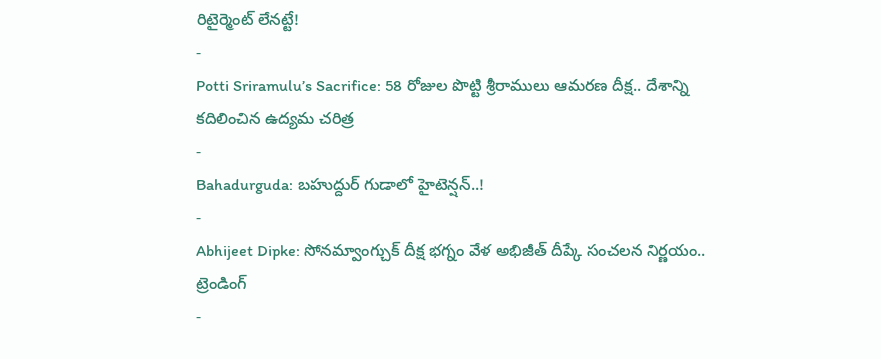రిటైర్మెంట్ లేనట్టే!
-
Potti Sriramulu’s Sacrifice: 58 రోజుల పొట్టి శ్రీరాములు ఆమరణ దీక్ష.. దేశాన్ని కదిలించిన ఉద్యమ చరిత్ర
-
Bahadurguda: బహుద్దుర్ గుడాలో హైటెన్షన్..!
-
Abhijeet Dipke: సోనమ్వాంగ్చుక్ దీక్ష భగ్నం వేళ అభిజీత్ దీప్కే సంచలన నిర్ణయం..
ట్రెండింగ్
-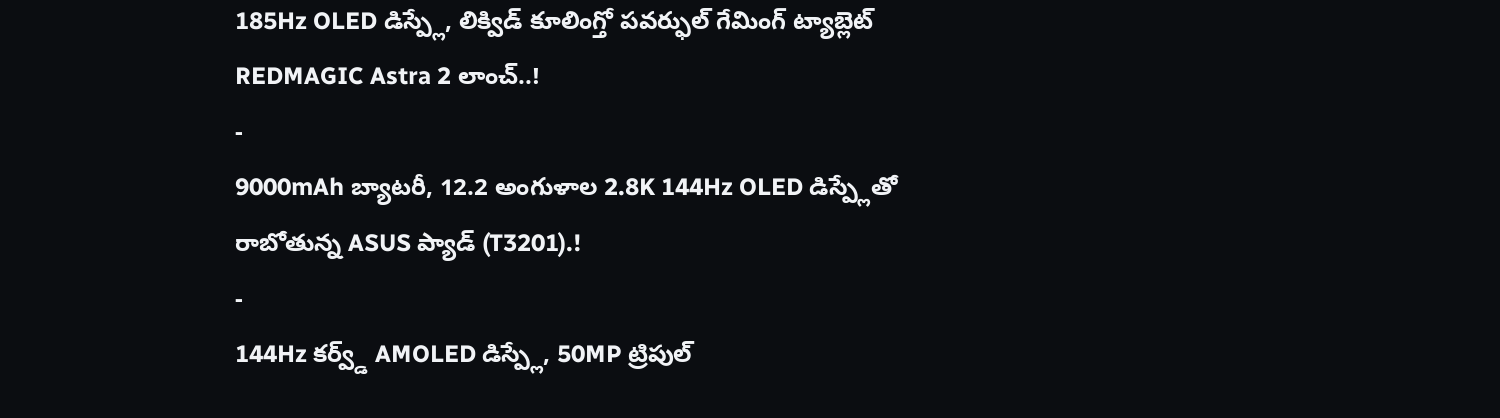185Hz OLED డిస్ప్లే, లిక్విడ్ కూలింగ్తో పవర్ఫుల్ గేమింగ్ ట్యాబ్లెట్ REDMAGIC Astra 2 లాంచ్..!
-
9000mAh బ్యాటరీ, 12.2 అంగుళాల 2.8K 144Hz OLED డిస్ప్లేతో రాబోతున్న ASUS ప్యాడ్ (T3201).!
-
144Hz కర్వ్డ్ AMOLED డిస్ప్లే, 50MP ట్రిపుల్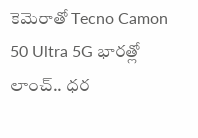కెమెరాతో Tecno Camon 50 Ultra 5G భారత్లో లాంచ్.. ధర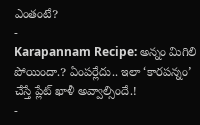ఎంతంటే?
-
Karapannam Recipe: అన్నం మిగిలి పోయిందా.? ఏంపర్లేదు.. ఇలా ‘కారపన్నం’ చేస్తే ప్లేట్ ఖాళీ అవ్వాల్సిందే.!
-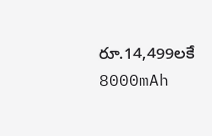రూ.14,499లకే 8000mAh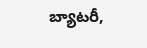బ్యాటరీ,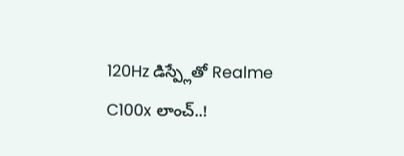120Hz డిస్ప్లేతో Realme C100x లాంచ్..!